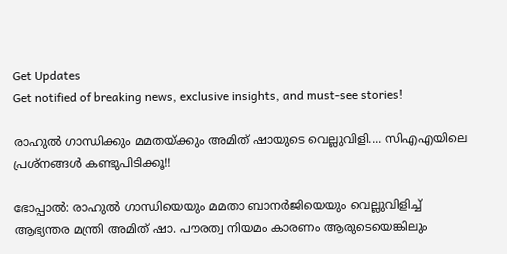Get Updates
Get notified of breaking news, exclusive insights, and must-see stories!

രാഹുല്‍ ഗാന്ധിക്കും മമതയ്ക്കും അമിത് ഷായുടെ വെല്ലുവിളി.... സിഎഎയിലെ പ്രശ്‌നങ്ങള്‍ കണ്ടുപിടിക്കൂ!!

ഭോപ്പാല്‍: രാഹുല്‍ ഗാന്ധിയെയും മമതാ ബാനര്‍ജിയെയും വെല്ലുവിളിച്ച് ആഭ്യന്തര മന്ത്രി അമിത് ഷാ. പൗരത്വ നിയമം കാരണം ആരുടെയെങ്കിലും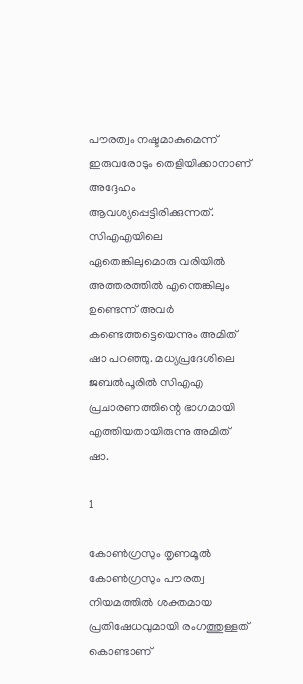പൗരത്വം നഷ്ടമാകുമെന്ന് ഇരുവരോടും തെളിയിക്കാനാണ് അദ്ദേഹം ആവശ്യപ്പെട്ടിരിക്കുന്നത്. സിഎഎയിലെ ഏതെങ്കിലുമൊരു വരിയില്‍ അത്തരത്തില്‍ എന്തെങ്കിലും ഉണ്ടെന്ന് അവര്‍ കണ്ടെത്തട്ടെയെന്നും അമിത് ഷാ പറഞ്ഞു. മധ്യപ്രദേശിലെ ജബല്‍പൂരില്‍ സിഎഎ പ്രചാരണത്തിന്റെ ഭാഗമായി എത്തിയതായിരുന്നു അമിത് ഷാ.

1

കോണ്‍ഗ്രസും തൃണമൂല്‍ കോണ്‍ഗ്രസും പൗരത്വ നിയമത്തില്‍ ശക്തമായ പ്രതിഷേധവുമായി രംഗത്തുള്ളത് കൊണ്ടാണ്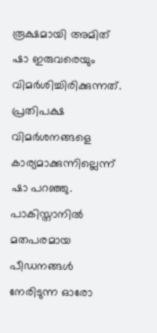രൂക്ഷമായി അമിത് ഷാ ഇരുവരെയും വിമര്‍ശിച്ചിരിക്കുന്നത്. പ്രതിപക്ഷ വിമര്‍ശനങ്ങളെ കാര്യമാക്കുന്നില്ലെന്ന് ഷാ പറഞ്ഞു. പാകിസ്താനില്‍ മതപരമായ പീഡനങ്ങള്‍ നേരിടുന്ന ഓരോ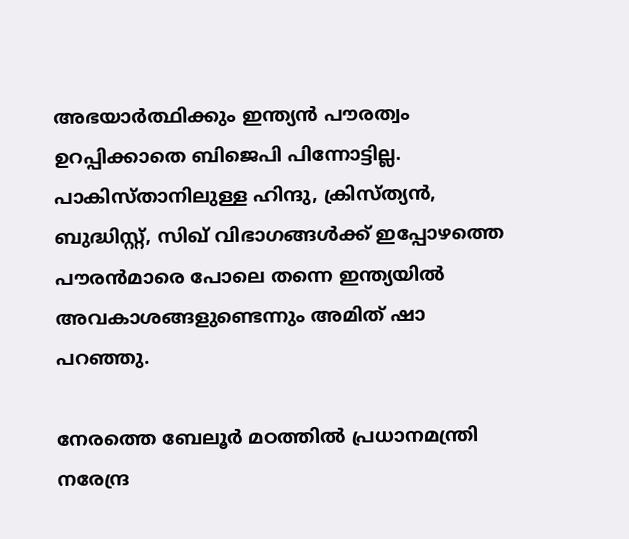അഭയാര്‍ത്ഥിക്കും ഇന്ത്യന്‍ പൗരത്വം ഉറപ്പിക്കാതെ ബിജെപി പിന്നോട്ടില്ല. പാകിസ്താനിലുള്ള ഹിന്ദു, ക്രിസ്ത്യന്‍, ബുദ്ധിസ്റ്റ്, സിഖ് വിഭാഗങ്ങള്‍ക്ക് ഇപ്പോഴത്തെ പൗരന്‍മാരെ പോലെ തന്നെ ഇന്ത്യയില്‍ അവകാശങ്ങളുണ്ടെന്നും അമിത് ഷാ പറഞ്ഞു.

നേരത്തെ ബേലൂര്‍ മഠത്തില്‍ പ്രധാനമന്ത്രി നരേന്ദ്ര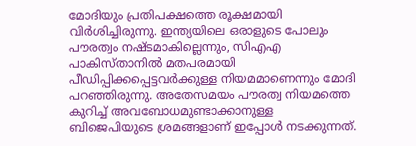മോദിയും പ്രതിപക്ഷത്തെ രൂക്ഷമായി വിര്‍ശിച്ചിരുന്നു. ഇന്ത്യയിലെ ഒരാളുടെ പോലും പൗരത്വം നഷ്ടമാകില്ലെന്നും, സിഎഎ പാകിസ്താനില്‍ മതപരമായി പീഡിപ്പിക്കപ്പെട്ടവര്‍ക്കുള്ള നിയമമാണെന്നും മോദി പറഞ്ഞിരുന്നു. അതേസമയം പൗരത്വ നിയമത്തെ കുറിച്ച് അവബോധമുണ്ടാക്കാനുള്ള ബിജെപിയുടെ ശ്രമങ്ങളാണ് ഇപ്പോള്‍ നടക്കുന്നത്.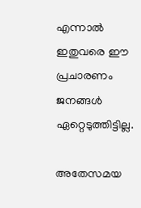എന്നാല്‍ ഇതുവരെ ഈ പ്രചാരണം ജനങ്ങള്‍ ഏറ്റെടുത്തിട്ടില്ല.

അതേസമയ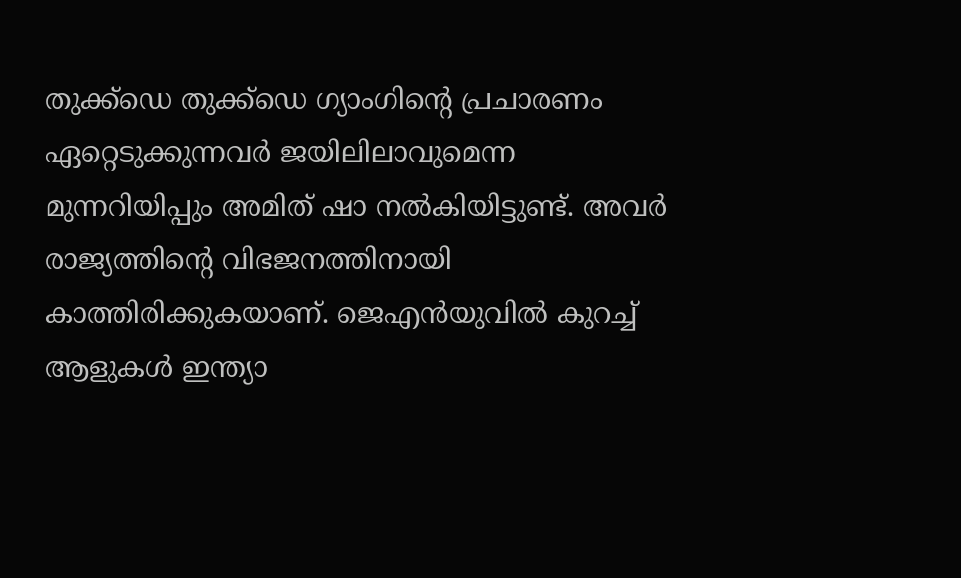തുക്ക്‌ഡെ തുക്ക്‌ഡെ ഗ്യാംഗിന്റെ പ്രചാരണം ഏറ്റെടുക്കുന്നവര്‍ ജയിലിലാവുമെന്ന മുന്നറിയിപ്പും അമിത് ഷാ നല്‍കിയിട്ടുണ്ട്. അവര്‍ രാജ്യത്തിന്റെ വിഭജനത്തിനായി കാത്തിരിക്കുകയാണ്. ജെഎന്‍യുവില്‍ കുറച്ച് ആളുകള്‍ ഇന്ത്യാ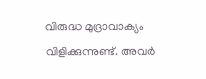വിരുദ്ധ മുദ്രാവാക്യം വിളിക്കുന്നുണ്ട്. അവര്‍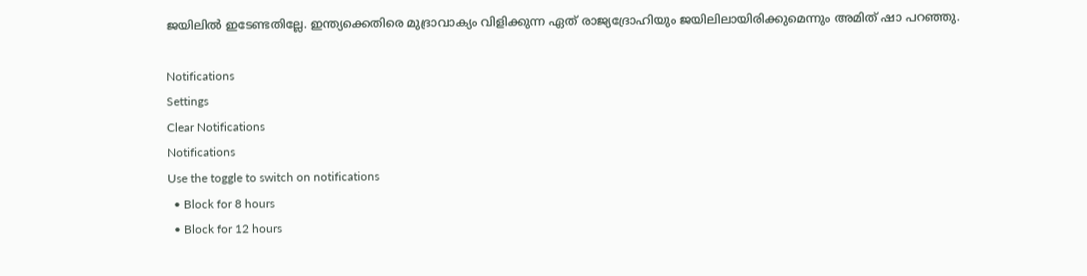ജയിലില്‍ ഇടേണ്ടതില്ലേ. ഇന്ത്യക്കെതിരെ മുദ്രാവാക്യം വിളിക്കുന്ന ഏത് രാജ്യദ്രോഹിയും ജയിലിലായിരിക്കുമെന്നും അമിത് ഷാ പറഞ്ഞു.

Notifications
Settings
Clear Notifications
Notifications
Use the toggle to switch on notifications
  • Block for 8 hours
  • Block for 12 hours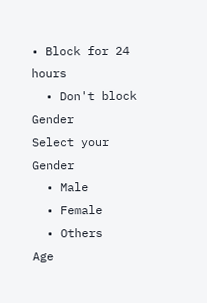• Block for 24 hours
  • Don't block
Gender
Select your Gender
  • Male
  • Female
  • Others
Age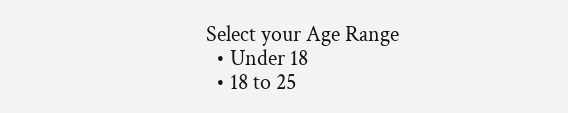Select your Age Range
  • Under 18
  • 18 to 25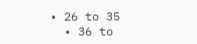• 26 to 35
  • 36 to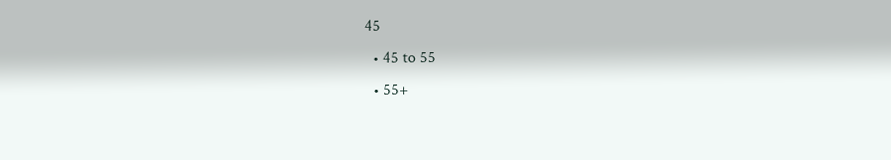45
  • 45 to 55
  • 55+